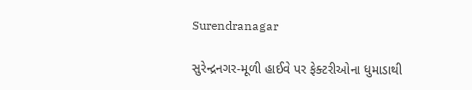Surendranagar

સુરેન્દ્રનગર-મૂળી હાઈવે પર ફેક્ટરીઓના ધુમાડાથી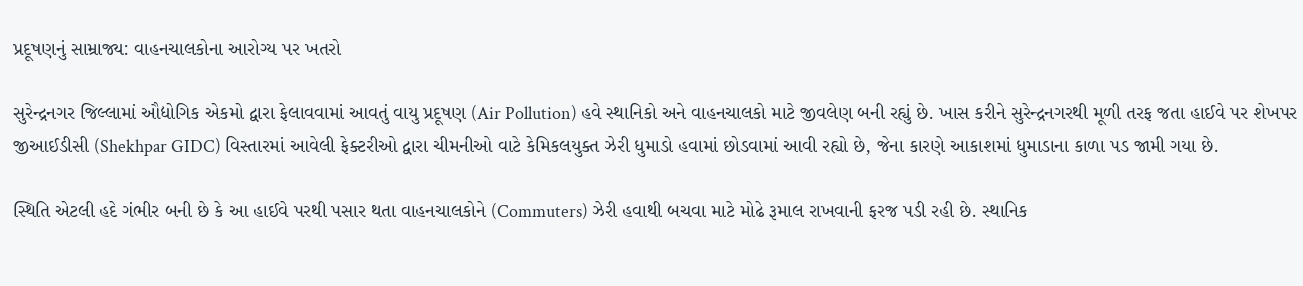પ્રદૂષણનું સામ્રાજ્ય: વાહનચાલકોના આરોગ્ય પર ખતરો

સુરેન્દ્રનગર જિલ્લામાં ઔદ્યોગિક એકમો દ્વારા ફેલાવવામાં આવતું વાયુ પ્રદૂષણ (Air Pollution) હવે સ્થાનિકો અને વાહનચાલકો માટે જીવલેણ બની રહ્યું છે. ખાસ કરીને સુરેન્દ્રનગરથી મૂળી તરફ જતા હાઈવે પર શેખપર જીઆઈડીસી (Shekhpar GIDC) વિસ્તારમાં આવેલી ફેક્ટરીઓ દ્વારા ચીમનીઓ વાટે કેમિકલયુક્ત ઝેરી ધુમાડો હવામાં છોડવામાં આવી રહ્યો છે, જેના કારણે આકાશમાં ધુમાડાના કાળા પડ જામી ગયા છે.

સ્થિતિ એટલી હદે ગંભીર બની છે કે આ હાઈવે પરથી પસાર થતા વાહનચાલકોને (Commuters) ઝેરી હવાથી બચવા માટે મોઢે રૂમાલ રાખવાની ફરજ પડી રહી છે. સ્થાનિક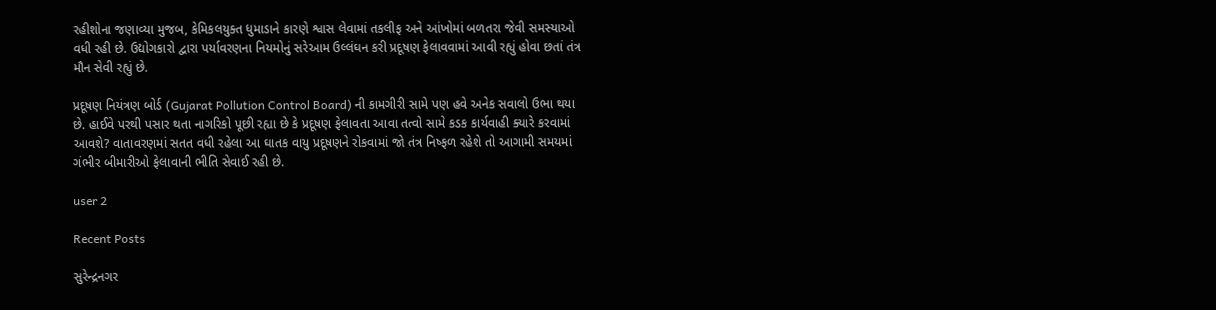રહીશોના જણાવ્યા મુજબ, કેમિકલયુક્ત ધુમાડાને કારણે શ્વાસ લેવામાં તકલીફ અને આંખોમાં બળતરા જેવી સમસ્યાઓ વધી રહી છે. ઉદ્યોગકારો દ્વારા પર્યાવરણના નિયમોનું સરેઆમ ઉલ્લંઘન કરી પ્રદૂષણ ફેલાવવામાં આવી રહ્યું હોવા છતાં તંત્ર મૌન સેવી રહ્યું છે.

પ્રદૂષણ નિયંત્રણ બોર્ડ (Gujarat Pollution Control Board) ની કામગીરી સામે પણ હવે અનેક સવાલો ઉભા થયા છે. હાઈવે પરથી પસાર થતા નાગરિકો પૂછી રહ્યા છે કે પ્રદૂષણ ફેલાવતા આવા તત્વો સામે કડક કાર્યવાહી ક્યારે કરવામાં આવશે? વાતાવરણમાં સતત વધી રહેલા આ ઘાતક વાયુ પ્રદૂષણને રોકવામાં જો તંત્ર નિષ્ફળ રહેશે તો આગામી સમયમાં ગંભીર બીમારીઓ ફેલાવાની ભીતિ સેવાઈ રહી છે.

user 2

Recent Posts

સુરેન્દ્રનગર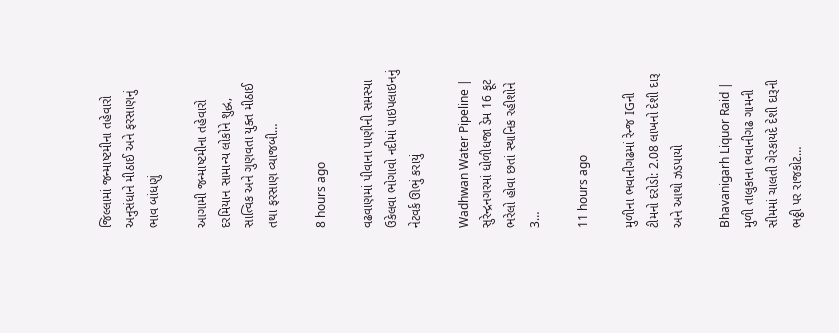જિલ્લામાં જન્માષ્ટમીના તહેવારો અનુસંધાને મીઠાઈ અને ફરસાણનું ભાવ બાંધણું

આગામી જન્માષ્ટમીના તહેવારો દરમિયાન સામાન્ય લોકોને શુદ્ધ, સાત્વિક અને ગુણવતા યુક્ત મીઠાઈ તથા ફરસાણ વ્યાજબી…

8 hours ago

વઢવાણમાં પીવાના પાણીની સમસ્યા ઉકેલવા ભોગાવો નદીમાં પાઇપલાઇનનું નેટવર્ક ઊભું કરાયું

Wadhwan Water Pipeline | સુરેન્દ્રનગરમાં ધોળીધજા ડેમ 16 ફૂટ ભરેલો હોવા છતાં સ્થાનિક રહીશોને 3…

11 hours ago

મુળીના ભવાનીગઢમાં રેન્જ IGની ટીમનો દરોડો: 2.08 લાખનો દેશી દારૂ અને આથો ઝડપાયો

Bhavanigarh Liquor Raid | મુળી તાલુકાના ભવાનીગઢ ગામની સીમમાં ચાલતી ગેરકાયદે દેશી દારૂની ભઠ્ઠી પર રાજકોટ…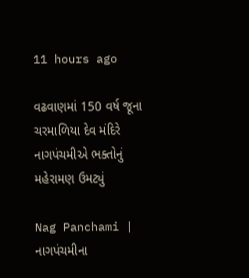11 hours ago

વઢવાણમાં 150 વર્ષ જૂના ચરમાળિયા દેવ મંદિરે નાગપંચમીએ ભક્તોનું મહેરામણ ઉમટ્યું

Nag Panchami | નાગપંચમીના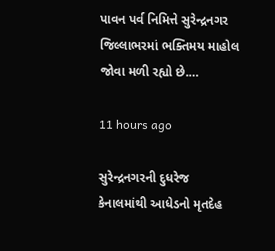પાવન પર્વ નિમિત્તે સુરેન્દ્રનગર જિલ્લાભરમાં ભક્તિમય માહોલ જોવા મળી રહ્યો છે.…

11 hours ago

સુરેન્દ્રનગરની દુધરેજ કેનાલમાંથી આધેડનો મૃતદેહ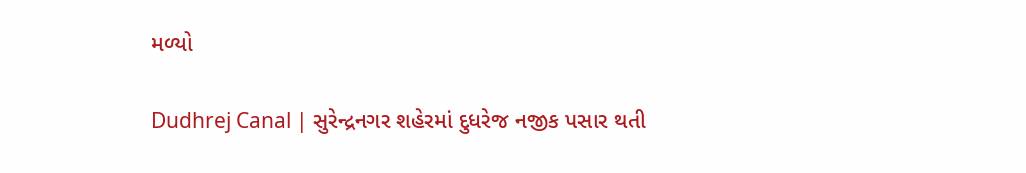મળ્યો

Dudhrej Canal | સુરેન્દ્રનગર શહેરમાં દુધરેજ નજીક પસાર થતી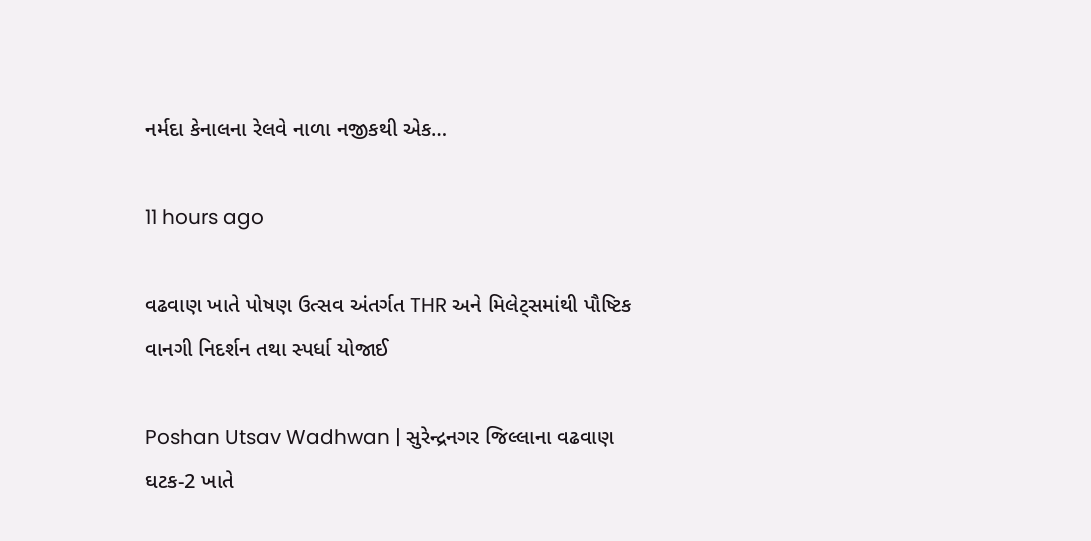નર્મદા કેનાલના રેલવે નાળા નજીકથી એક…

11 hours ago

વઢવાણ ખાતે પોષણ ઉત્સવ અંતર્ગત THR અને મિલેટ્સમાંથી પૌષ્ટિક વાનગી નિદર્શન તથા સ્પર્ધા યોજાઈ

Poshan Utsav Wadhwan | સુરેન્દ્રનગર જિલ્લાના વઢવાણ ઘટક-2 ખાતે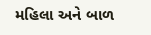મહિલા અને બાળ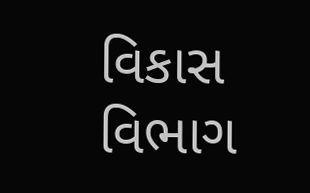વિકાસ વિભાગ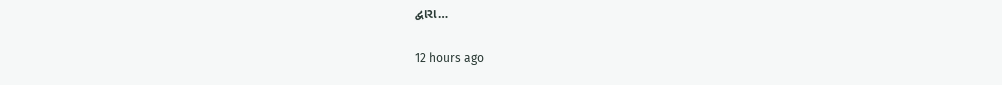દ્વારા…

12 hours ago